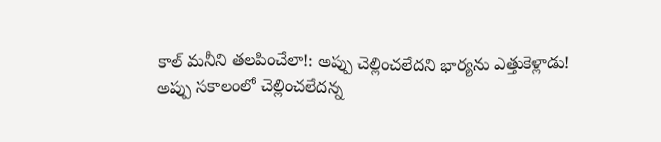కాల్ మనీని తలపించేలా!: అప్పు చెల్లించలేదని భార్యను ఎత్తుకెళ్లాడు!
అప్పు సకాలంలో చెల్లించలేదన్న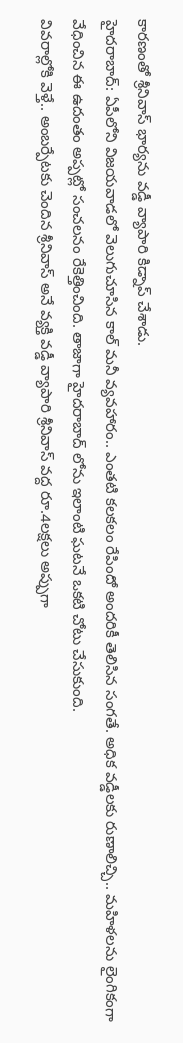కారణంతో శ్రీనివాస్ భార్యను వడ్డీ వ్యాపారి కిడ్నాప్ చేశాడు.
హైదరాబాద్: ఏపీలోని విజయవాడలో వెలుగుచూసిన కాల్ మనీ వ్యవహారం.. ఎంతటి కలకలం రేపిందో అందరికీ తెలిసిన సంగతే. అధిక వడ్డీలకు రుణాలిచ్చి.. మహిళలను లైంగికంగా వేధించిన ఈ ఉదంతం అప్పట్లో సంచలనం రేకెత్తించింది. తాజాగా హైదరాబాద్ లోను ఇలాంటి ఘటనే ఒకటి చోటు చేసుకుంది.
వివరాల్లోకి వెళ్తే.. అంబర్పేటకు చెందిన శ్రీనివాస్ అనే వ్యక్తి వడ్డీ వ్యాపారి శ్రీనివాస్ వద్ద రూ.4లక్షలు అప్పుగా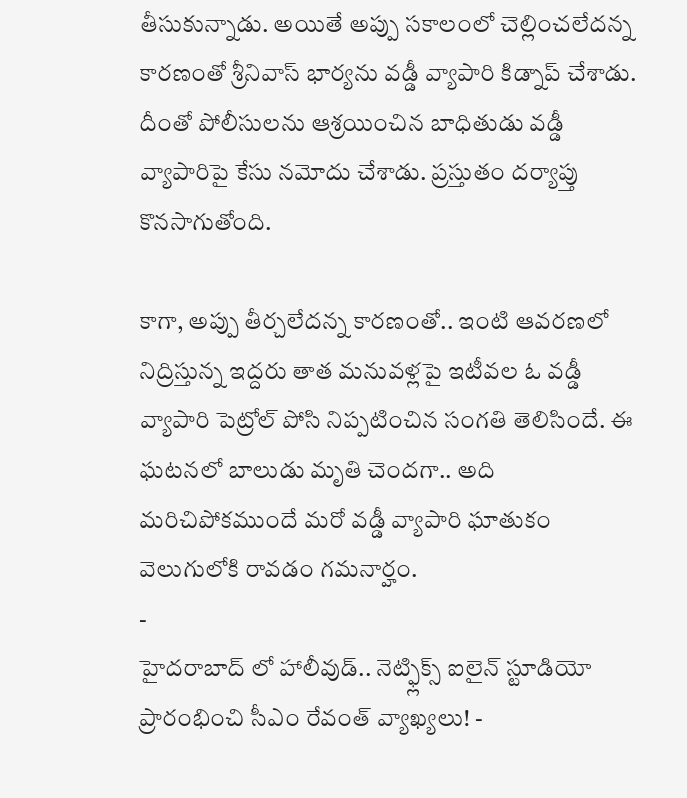తీసుకున్నాడు. అయితే అప్పు సకాలంలో చెల్లించలేదన్న కారణంతో శ్రీనివాస్ భార్యను వడ్డీ వ్యాపారి కిడ్నాప్ చేశాడు. దీంతో పోలీసులను ఆశ్రయించిన బాధితుడు వడ్డీ వ్యాపారిపై కేసు నమోదు చేశాడు. ప్రస్తుతం దర్యాప్తు కొనసాగుతోంది.

కాగా, అప్పు తీర్చలేదన్న కారణంతో.. ఇంటి ఆవరణలో నిద్రిస్తున్న ఇద్దరు తాత మనువళ్లపై ఇటీవల ఓ వడ్డీ వ్యాపారి పెట్రోల్ పోసి నిప్పటించిన సంగతి తెలిసిందే. ఈ ఘటనలో బాలుడు మృతి చెందగా.. అది మరిచిపోకముందే మరో వడ్డీ వ్యాపారి ఘాతుకం వెలుగులోకి రావడం గమనార్హం.
-
హైదరాబాద్ లో హాలీవుడ్.. నెట్ఫ్లిక్స్ ఐలైన్ స్టూడియో ప్రారంభించి సీఎం రేవంత్ వ్యాఖ్యలు! -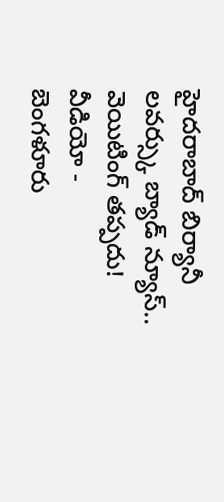హైదరాబాద్ బిర్యానీ లవర్స్కు బ్యాడ్ న్యూస్.. వెయిటింగ్ తప్పదు! వీడియో -
బెంగళూరు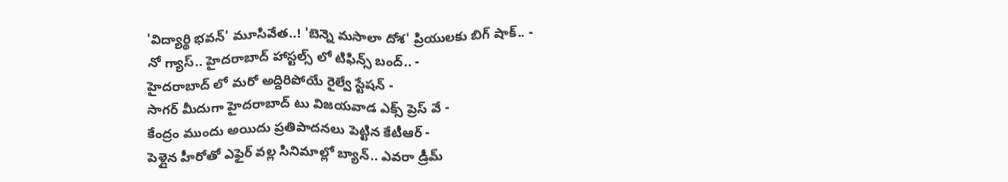'విద్యార్థి భవన్' మూసివేత..! 'బెన్నె మసాలా దోశ' ప్రియులకు బిగ్ షాక్.. -
నో గ్యాస్.. హైదరాబాద్ హాస్టల్స్ లో టిఫిన్స్ బంద్.. -
హైదరాబాద్ లో మరో అద్దిరిపోయే రైల్వే స్టేషన్ -
సాగర్ మీదుగా హైదరాబాద్ టు విజయవాడ ఎక్స్ ప్రెస్ వే -
కేంద్రం ముందు అయిదు ప్రతిపాదనలు పెట్టిన కేటీఆర్ -
పెళ్లైన హీరోతో ఎఫైర్ వల్ల సినిమాల్లో బ్యాన్.. ఎవరా డ్రీమ్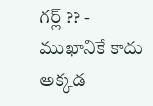గర్ల్ ?? -
ముఖానికే కాదు అక్కడ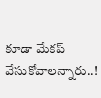కూడా మేకప్ వేసుకోవాలన్నారు..!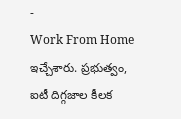-
Work From Home ఇచ్చేశారు. ప్రభుత్వం, ఐటీ దిగ్గజాల కీలక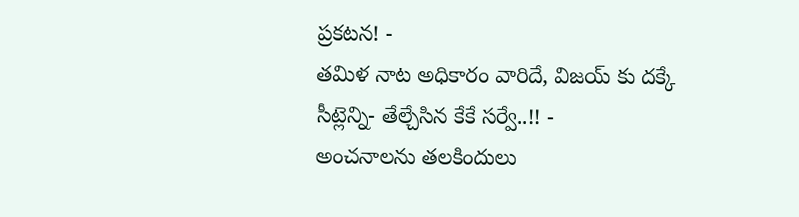ప్రకటన! -
తమిళ నాట అధికారం వారిదే, విజయ్ కు దక్కే సీట్లెన్ని- తేల్చేసిన కేకే సర్వే..!! -
అంచనాలను తలకిందులు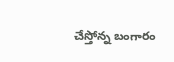చేస్తోన్న బంగారం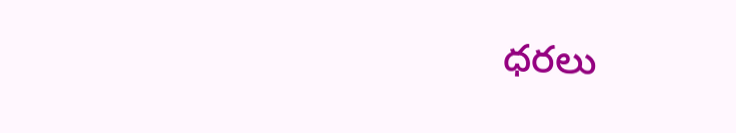ధరలు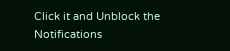Click it and Unblock the Notifications